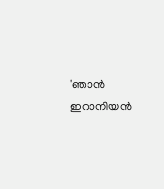'ഞാൻ ഇറാനിയൻ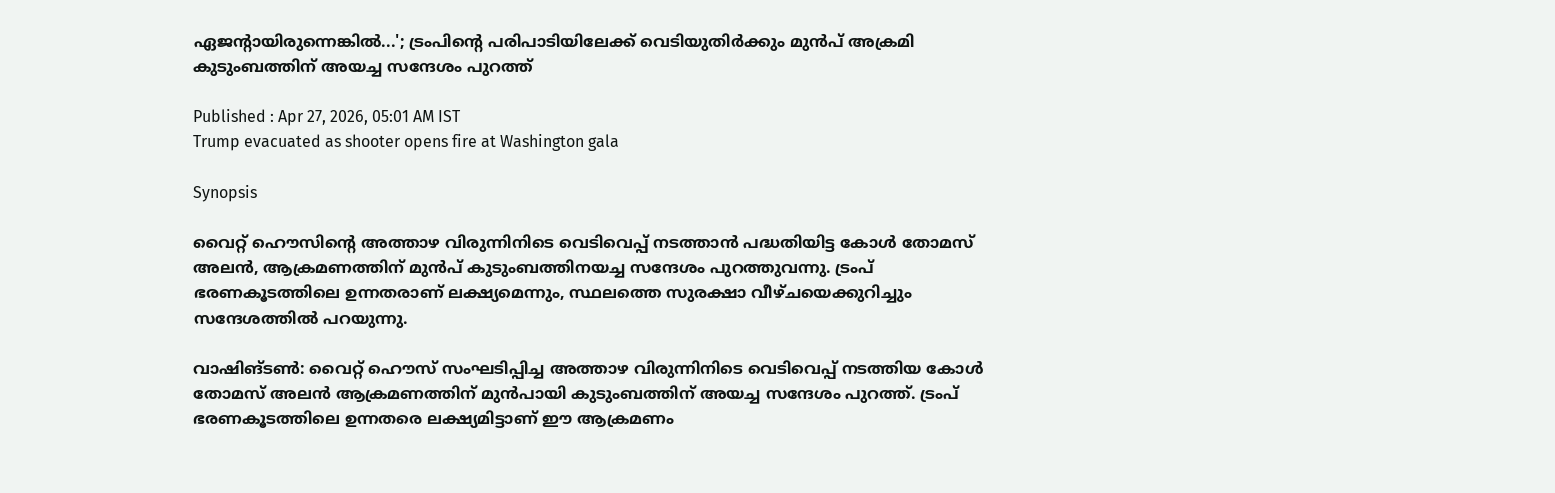ഏജന്‍റായിരുന്നെങ്കിൽ...'; ട്രംപിന്‍റെ പരിപാടിയിലേക്ക് വെടിയുതിർക്കും മുൻപ് അക്രമി കുടുംബത്തിന് അയച്ച സന്ദേശം പുറത്ത്

Published : Apr 27, 2026, 05:01 AM IST
Trump evacuated as shooter opens fire at Washington gala

Synopsis

വൈറ്റ് ഹൌസിന്‍റെ അത്താഴ വിരുന്നിനിടെ വെടിവെപ്പ് നടത്താൻ പദ്ധതിയിട്ട കോൾ തോമസ് അലൻ, ആക്രമണത്തിന് മുൻപ് കുടുംബത്തിനയച്ച സന്ദേശം പുറത്തുവന്നു. ട്രംപ് ഭരണകൂടത്തിലെ ഉന്നതരാണ് ലക്ഷ്യമെന്നും, സ്ഥലത്തെ സുരക്ഷാ വീഴ്ചയെക്കുറിച്ചും സന്ദേശത്തിൽ പറയുന്നു.

വാഷിങ്ടണ്‍: വൈറ്റ് ഹൌസ് സംഘടിപ്പിച്ച അത്താഴ വിരുന്നിനിടെ വെടിവെപ്പ് നടത്തിയ കോൾ തോമസ് അലൻ ആക്രമണത്തിന് മുൻപായി കുടുംബത്തിന് അയച്ച സന്ദേശം പുറത്ത്. ട്രംപ് ഭരണകൂടത്തിലെ ഉന്നതരെ ലക്ഷ്യമിട്ടാണ് ഈ ആക്രമണം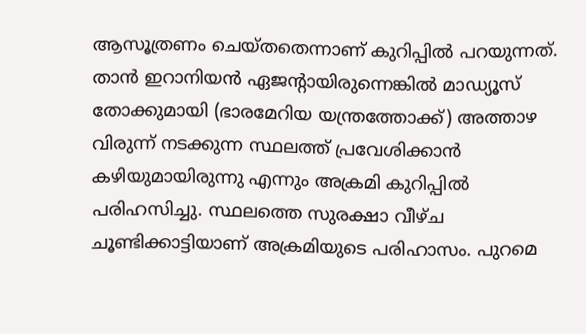ആസൂത്രണം ചെയ്തതെന്നാണ് കുറിപ്പിൽ പറയുന്നത്. താൻ ഇറാനിയൻ ഏജന്‍റായിരുന്നെങ്കിൽ മാഡ്യൂസ് തോക്കുമായി (ഭാരമേറിയ യന്ത്രത്തോക്ക്) അത്താഴ വിരുന്ന് നടക്കുന്ന സ്ഥലത്ത് പ്രവേശിക്കാൻ കഴിയുമായിരുന്നു എന്നും അക്രമി കുറിപ്പിൽ പരിഹസിച്ചു. സ്ഥലത്തെ സുരക്ഷാ വീഴ്ച ചൂണ്ടിക്കാട്ടിയാണ് അക്രമിയുടെ പരിഹാസം. പുറമെ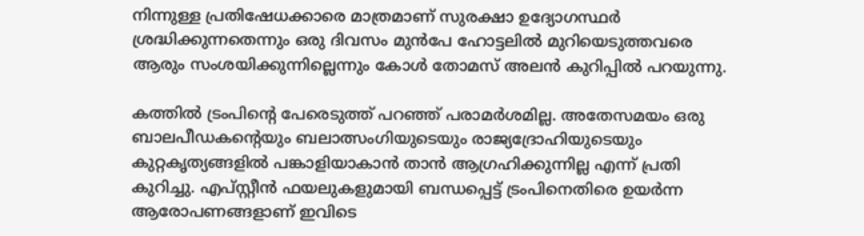നിന്നുള്ള പ്രതിഷേധക്കാരെ മാത്രമാണ് സുരക്ഷാ ഉദ്യോഗസ്ഥർ ശ്രദ്ധിക്കുന്നതെന്നും ഒരു ദിവസം മുൻപേ ഹോട്ടലിൽ മുറിയെടുത്തവരെ ആരും സംശയിക്കുന്നില്ലെന്നും കോൾ തോമസ് അലൻ കുറിപ്പിൽ പറയുന്നു.

കത്തിൽ ട്രംപിന്‍റെ പേരെടുത്ത് പറഞ്ഞ് പരാമർശമില്ല. അതേസമയം ഒരു ബാലപീഡകന്‍റെയും ബലാത്സംഗിയുടെയും രാജ്യദ്രോഹിയുടെയും കുറ്റകൃത്യങ്ങളിൽ പങ്കാളിയാകാൻ താൻ ആഗ്രഹിക്കുന്നില്ല എന്ന് പ്രതി കുറിച്ചു. എപ്സ്റ്റീൻ ഫയലുകളുമായി ബന്ധപ്പെട്ട് ട്രംപിനെതിരെ ഉയർന്ന ആരോപണങ്ങളാണ് ഇവിടെ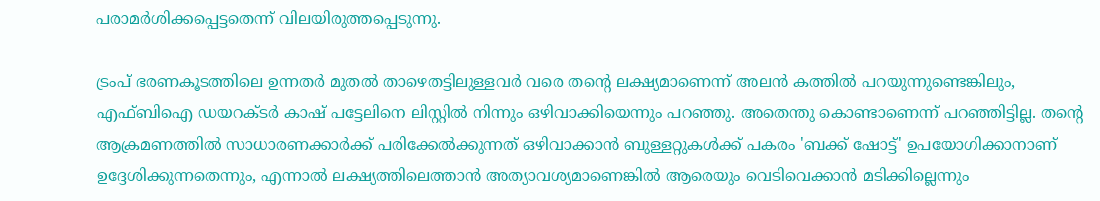പരാമർശിക്കപ്പെട്ടതെന്ന് വിലയിരുത്തപ്പെടുന്നു.

ട്രംപ് ഭരണകൂടത്തിലെ ഉന്നതർ മുതൽ താഴെതട്ടിലുള്ളവർ വരെ തന്റെ ലക്ഷ്യമാണെന്ന് അലൻ കത്തിൽ പറയുന്നുണ്ടെങ്കിലും, എഫ്ബിഐ ഡയറക്ടർ കാഷ് പട്ടേലിനെ ലിസ്റ്റിൽ നിന്നും ഒഴിവാക്കിയെന്നും പറഞ്ഞു. അതെന്തു കൊണ്ടാണെന്ന് പറഞ്ഞിട്ടില്ല. തന്റെ ആക്രമണത്തിൽ സാധാരണക്കാർക്ക് പരിക്കേൽക്കുന്നത് ഒഴിവാക്കാൻ ബുള്ളറ്റുകൾക്ക് പകരം 'ബക്ക് ഷോട്ട്' ഉപയോഗിക്കാനാണ് ഉദ്ദേശിക്കുന്നതെന്നും, എന്നാൽ ലക്ഷ്യത്തിലെത്താൻ അത്യാവശ്യമാണെങ്കിൽ ആരെയും വെടിവെക്കാൻ മടിക്കില്ലെന്നും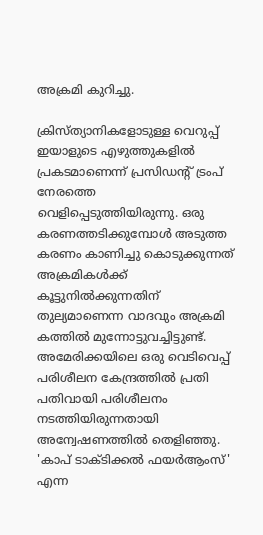അക്രമി കുറിച്ചു.

ക്രിസ്ത്യാനികളോടുള്ള വെറുപ്പ് ഇയാളുടെ എഴുത്തുകളിൽ പ്രകടമാണെന്ന് പ്രസിഡന്റ് ട്രംപ് നേരത്തെ വെളിപ്പെടുത്തിയിരുന്നു. ഒരു കരണത്തടിക്കുമ്പോൾ അടുത്ത കരണം കാണിച്ചു കൊടുക്കുന്നത് അക്രമികൾക്ക് കൂട്ടുനിൽക്കുന്നതിന് തുല്യമാണെന്ന വാദവും അക്രമി കത്തിൽ മുന്നോട്ടുവച്ചിട്ടുണ്ട്. അമേരിക്കയിലെ ഒരു വെടിവെപ്പ് പരിശീലന കേന്ദ്രത്തിൽ പ്രതി പതിവായി പരിശീലനം നടത്തിയിരുന്നതായി അന്വേഷണത്തിൽ തെളിഞ്ഞു. 'കാപ് ടാക്ടിക്കൽ ഫയർആംസ്' എന്ന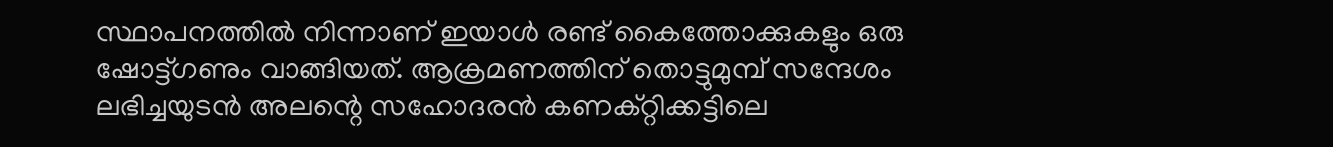സ്ഥാപനത്തിൽ നിന്നാണ് ഇയാൾ രണ്ട് കൈത്തോക്കുകളും ഒരു ഷോട്ട്ഗണും വാങ്ങിയത്. ആക്രമണത്തിന് തൊട്ടുമുമ്പ് സന്ദേശം ലഭിച്ചയുടൻ അലന്റെ സഹോദരൻ കണക്റ്റിക്കട്ടിലെ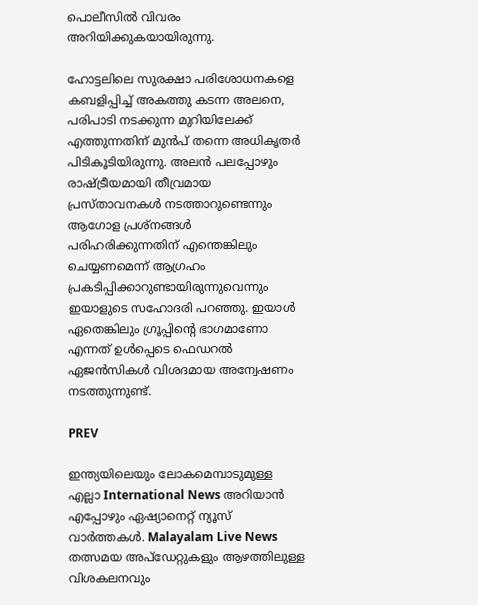പൊലീസിൽ വിവരം അറിയിക്കുകയായിരുന്നു.

ഹോട്ടലിലെ സുരക്ഷാ പരിശോധനകളെ കബളിപ്പിച്ച് അകത്തു കടന്ന അലനെ, പരിപാടി നടക്കുന്ന മുറിയിലേക്ക് എത്തുന്നതിന് മുൻപ് തന്നെ അധികൃതർ പിടികൂടിയിരുന്നു. അലൻ പലപ്പോഴും രാഷ്ട്രീയമായി തീവ്രമായ പ്രസ്താവനകൾ നടത്താറുണ്ടെന്നും ആഗോള പ്രശ്നങ്ങൾ പരിഹരിക്കുന്നതിന് എന്തെങ്കിലും ചെയ്യണമെന്ന് ആഗ്രഹം പ്രകടിപ്പിക്കാറുണ്ടായിരുന്നുവെന്നും ഇയാളുടെ സഹോദരി പറഞ്ഞു. ഇയാൾ ഏതെങ്കിലും ഗ്രൂപ്പിന്‍റെ ഭാഗമാണോ എന്നത് ഉൾപ്പെടെ ഫെഡറൽ ഏജൻസികൾ വിശദമായ അന്വേഷണം നടത്തുന്നുണ്ട്.

PREV

ഇന്ത്യയിലെയും ലോകമെമ്പാടുമുള്ള എല്ലാ International News അറിയാൻ എപ്പോഴും ഏഷ്യാനെറ്റ് ന്യൂസ് വാർത്തകൾ. Malayalam Live News  തത്സമയ അപ്‌ഡേറ്റുകളും ആഴത്തിലുള്ള വിശകലനവും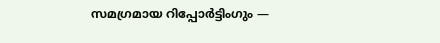സമഗ്രമായ റിപ്പോർട്ടിംഗും —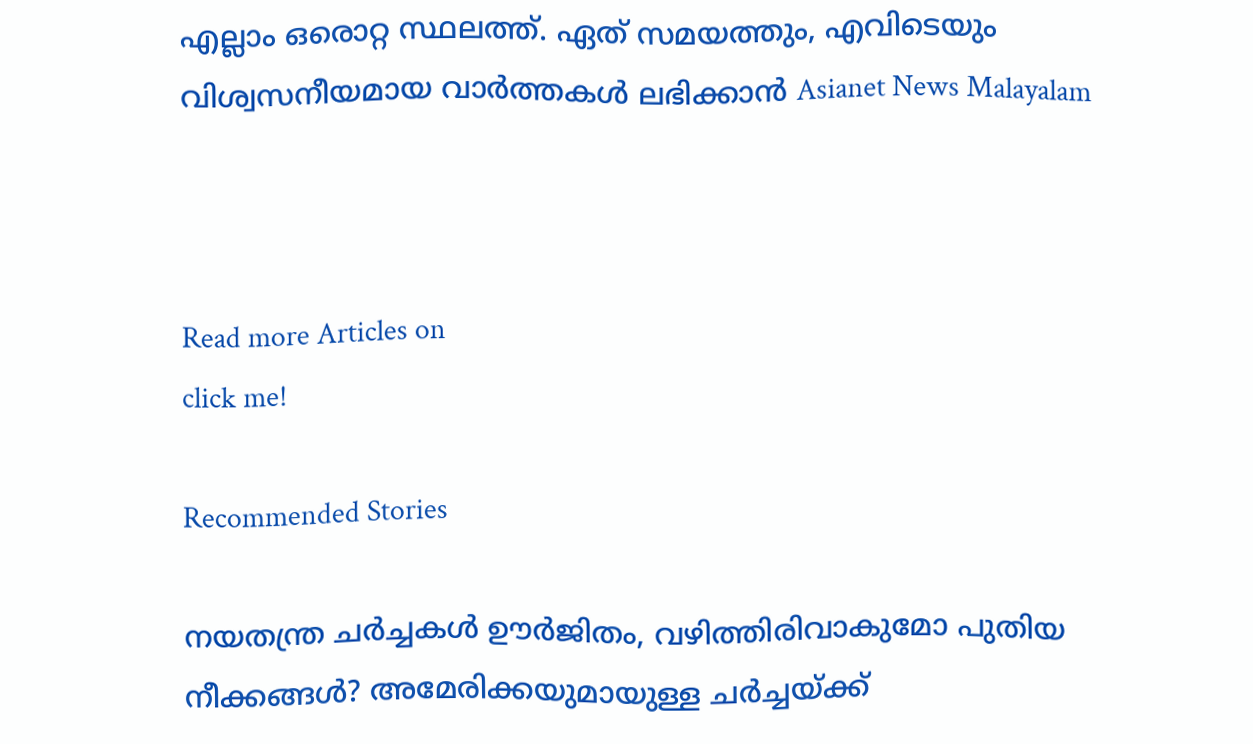എല്ലാം ഒരൊറ്റ സ്ഥലത്ത്. ഏത് സമയത്തും, എവിടെയും വിശ്വസനീയമായ വാർത്തകൾ ലഭിക്കാൻ Asianet News Malayalam



Read more Articles on
click me!

Recommended Stories

നയതന്ത്ര ചർച്ചകൾ ഊർജിതം, വഴിത്തിരിവാകുമോ പുതിയ നീക്കങ്ങൾ? അമേരിക്കയുമായുള്ള ചർച്ചയ്ക്ക്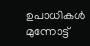ഉപാധികൾ മുന്നോട്ട്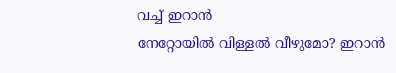വച്ച് ഇറാൻ
നേറ്റോയിൽ വിള്ളൽ വീഴുമോ? ഇറാൻ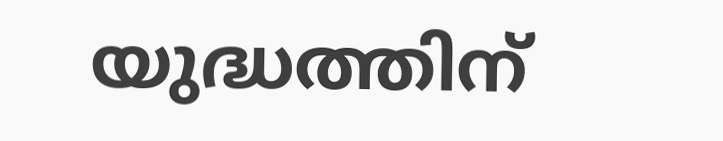യുദ്ധത്തിന്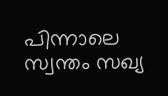പിന്നാലെ സ്വന്തം സഖ്യ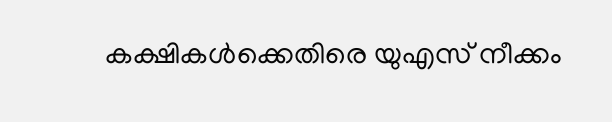കക്ഷികൾക്കെതിരെ യുഎസ് നീക്കം